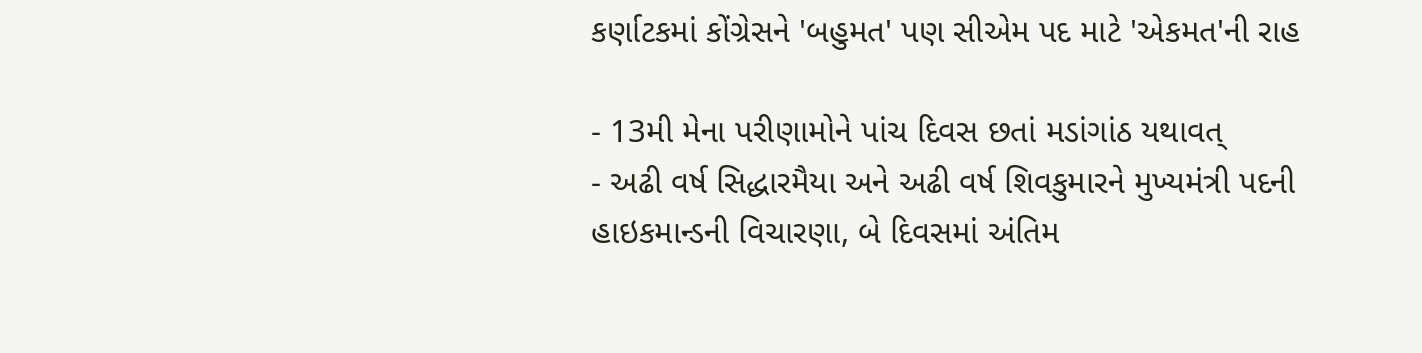કર્ણાટકમાં કોંગ્રેસને 'બહુમત' પણ સીએમ પદ માટે 'એકમત'ની રાહ

- 13મી મેના પરીણામોને પાંચ દિવસ છતાં મડાંગાંઠ યથાવત્
- અઢી વર્ષ સિદ્ધારમૈયા અને અઢી વર્ષ શિવકુમારને મુખ્યમંત્રી પદની હાઇકમાન્ડની વિચારણા, બે દિવસમાં અંતિમ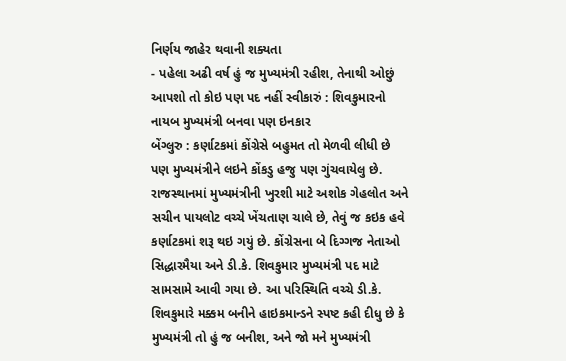નિર્ણય જાહેર થવાની શક્યતા
- પહેલા અઢી વર્ષ હું જ મુખ્યમંત્રી રહીશ, તેનાથી ઓછું આપશો તો કોઇ પણ પદ નહીં સ્વીકારું : શિવકુમારનો નાયબ મુખ્યમંત્રી બનવા પણ ઇનકાર
બેંગ્લુરુ : કર્ણાટકમાં કોંગ્રેસે બહુમત તો મેળવી લીધી છે પણ મુખ્યમંત્રીને લઇને કોંકડુ હજુ પણ ગુંચવાયેલુ છે. રાજસ્થાનમાં મુખ્યમંત્રીની ખુરશી માટે અશોક ગેહલોત અને સચીન પાયલોટ વચ્ચે ખેંચતાણ ચાલે છે, તેવું જ કઇક હવે કર્ણાટકમાં શરૂ થઇ ગયું છે. કોંગ્રેસના બે દિગ્ગજ નેતાઓ સિદ્ધારમૈયા અને ડી.કે. શિવકુમાર મુખ્યમંત્રી પદ માટે સામસામે આવી ગયા છે. આ પરિસ્થિતિ વચ્ચે ડી.કે. શિવકુમારે મક્કમ બનીને હાઇકમાન્ડને સ્પષ્ટ કહી દીધુ છે કે મુખ્યમંત્રી તો હું જ બનીશ, અને જો મને મુખ્યમંત્રી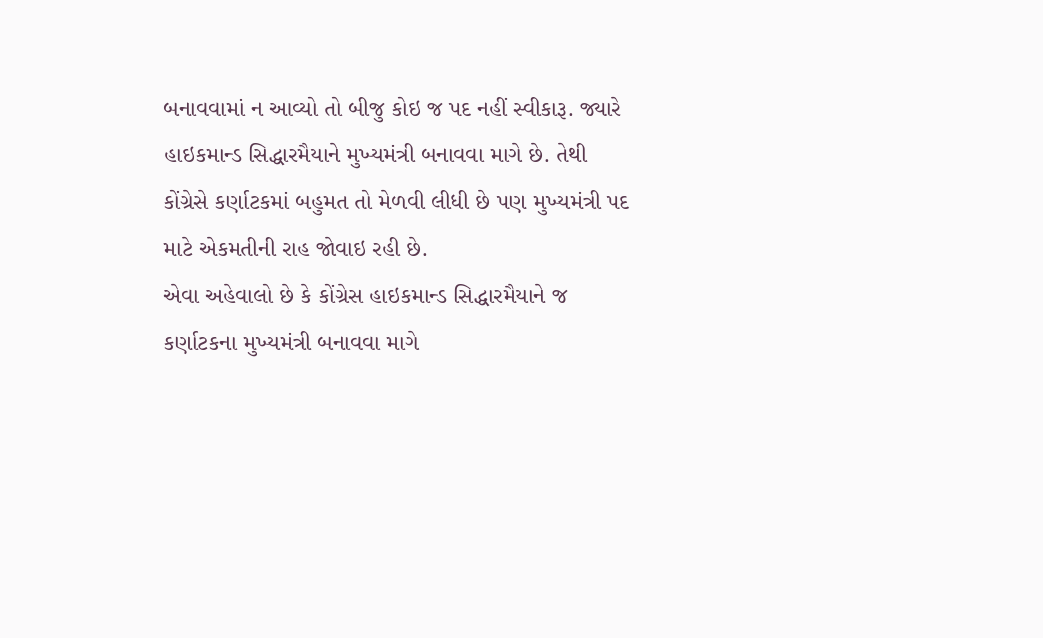બનાવવામાં ન આવ્યો તો બીજુ કોઇ જ પદ નહીં સ્વીકારૂ. જ્યારે હાઇકમાન્ડ સિદ્ધારમૈયાને મુખ્યમંત્રી બનાવવા માગે છે. તેથી કોંગ્રેસે કર્ણાટકમાં બહુમત તો મેળવી લીધી છે પણ મુખ્યમંત્રી પદ માટે એકમતીની રાહ જોવાઇ રહી છે.
એવા અહેવાલો છે કે કોંગ્રેસ હાઇકમાન્ડ સિદ્ધારમૈયાને જ કર્ણાટકના મુખ્યમંત્રી બનાવવા માગે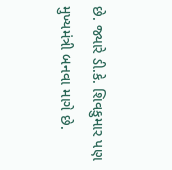છે. જ્યારે ડી.કે. શિવકુમાર પણ મુખ્યમંત્રી બનવા માગે છે.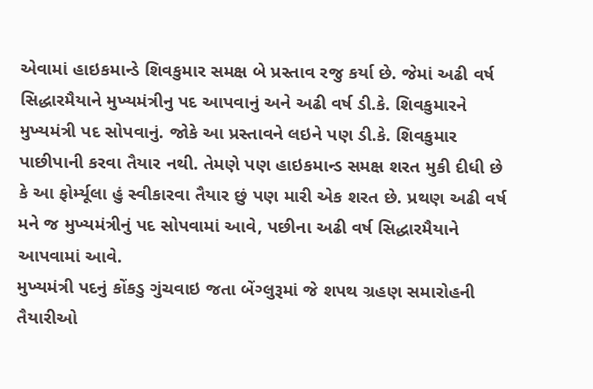એવામાં હાઇકમાન્ડે શિવકુમાર સમક્ષ બે પ્રસ્તાવ રજુ કર્યા છે. જેમાં અઢી વર્ષ સિદ્ધારમૈયાને મુખ્યમંત્રીનુ પદ આપવાનું અને અઢી વર્ષ ડી.કે. શિવકુમારને મુખ્યમંત્રી પદ સોપવાનું. જોકે આ પ્રસ્તાવને લઇને પણ ડી.કે. શિવકુમાર પાછીપાની કરવા તૈયાર નથી. તેમણે પણ હાઇકમાન્ડ સમક્ષ શરત મુકી દીધી છે કે આ ફોર્મ્યૂલા હું સ્વીકારવા તૈયાર છું પણ મારી એક શરત છે. પ્રથણ અઢી વર્ષ મને જ મુખ્યમંત્રીનું પદ સોપવામાં આવે, પછીના અઢી વર્ષ સિદ્ધારમૈયાને આપવામાં આવે.
મુખ્યમંત્રી પદનું કોંકડુ ગુંચવાઇ જતા બેંગ્લુરૂમાં જે શપથ ગ્રહણ સમારોહની તૈયારીઓ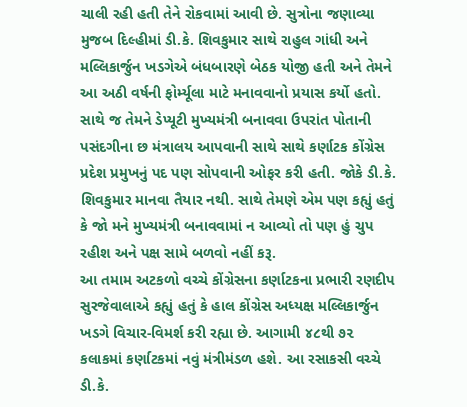ચાલી રહી હતી તેને રોકવામાં આવી છે. સુત્રોના જણાવ્યા મુજબ દિલ્હીમાં ડી.કે. શિવકુમાર સાથે રાહુલ ગાંધી અને મલ્લિકાર્જુન ખડગેએ બંધબારણે બેઠક યોજી હતી અને તેમને આ અઠી વર્ષની ફોર્મ્યૂલા માટે મનાવવાનો પ્રયાસ કર્યો હતો. સાથે જ તેમને ડેપ્યૂટી મુખ્યમંત્રી બનાવવા ઉપરાંત પોતાની પસંદગીના છ મંત્રાલય આપવાની સાથે સાથે કર્ણાટક કોંગ્રેસ પ્રદેશ પ્રમુખનું પદ પણ સોપવાની ઓફર કરી હતી. જોકે ડી.કે. શિવકુમાર માનવા તૈયાર નથી. સાથે તેમણે એમ પણ કહ્યું હતું કે જો મને મુખ્યમંત્રી બનાવવામાં ન આવ્યો તો પણ હું ચુપ રહીશ અને પક્ષ સામે બળવો નહીં કરૂ.
આ તમામ અટકળો વચ્ચે કોંગ્રેસના કર્ણાટકના પ્રભારી રણદીપ સુરજેવાલાએ કહ્યું હતું કે હાલ કોંગ્રેસ અધ્યક્ષ મલ્લિકાર્જુન ખડગે વિચાર-વિમર્શ કરી રહ્યા છે. આગામી ૪૮થી ૭૨ કલાકમાં કર્ણાટકમાં નવું મંત્રીમંડળ હશે. આ રસાકસી વચ્ચે ડી.કે.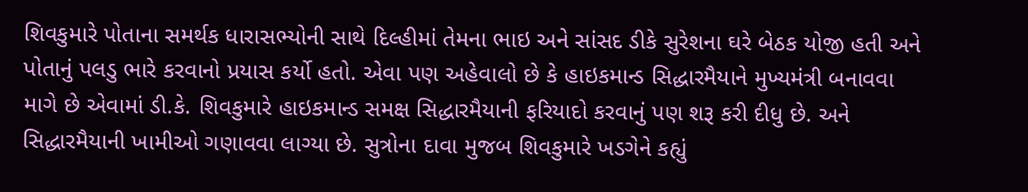શિવકુમારે પોતાના સમર્થક ધારાસભ્યોની સાથે દિલ્હીમાં તેમના ભાઇ અને સાંસદ ડીકે સુરેશના ઘરે બેઠક યોજી હતી અને પોતાનું પલડુ ભારે કરવાનો પ્રયાસ કર્યો હતો. એવા પણ અહેવાલો છે કે હાઇકમાન્ડ સિદ્ધારમૈયાને મુખ્યમંત્રી બનાવવા માગે છે એવામાં ડી.કે. શિવકુમારે હાઇકમાન્ડ સમક્ષ સિદ્ધારમૈયાની ફરિયાદો કરવાનું પણ શરૂ કરી દીધુ છે. અને સિદ્ધારમૈયાની ખામીઓ ગણાવવા લાગ્યા છે. સુત્રોના દાવા મુજબ શિવકુમારે ખડગેને કહ્યું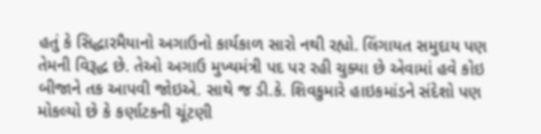હતું કે સિદ્ધારમૈયાનો અગાઉનો કાર્યકાળ સારો નથી રહ્યો. લિંગાયત સમુદાય પણ તેમની વિરૂદ્ધ છે. તેઓ અગાઉ મુખ્યમંત્રી પદ પર રહી ચુક્યા છે એવામાં હવે કોઇ બીજાને તક આપવી જોઇએ. સાથે જ ડી.કે. શિવકુમારે હાઇકમાંડને સંદેશો પણ મોકલ્યો છે કે કર્ણાટકની ચૂંટણી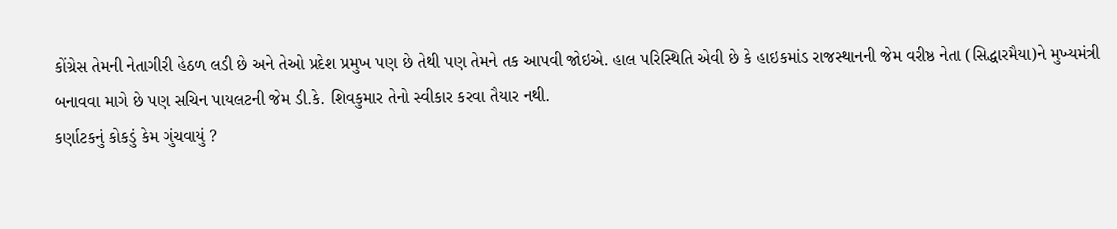કોંગ્રેસ તેમની નેતાગીરી હેઠળ લડી છે અને તેઓ પ્રદેશ પ્રમુખ પણ છે તેથી પણ તેમને તક આપવી જોઇએ. હાલ પરિસ્થિતિ એવી છે કે હાઇકમાંડ રાજસ્થાનની જેમ વરીષ્ઠ નેતા (સિદ્ધારમૈયા)ને મુખ્યમંત્રી બનાવવા માગે છે પણ સચિન પાયલટની જેમ ડી.કે. શિવકુમાર તેનો સ્વીકાર કરવા તૈયાર નથી.
કર્ણાટકનું કોકડું કેમ ગુંચવાયું ?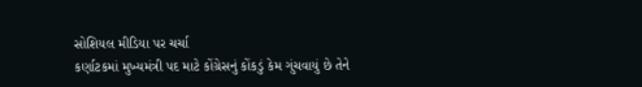સોશિયલ મીડિયા પર ચર્ચા
કર્ણાટકમાં મુખ્યમંત્રી પદ માટે કોંગ્રેસનું કોંકડું કેમ ગુંચવાયું છે તેને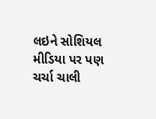લઇને સોશિયલ મીડિયા પર પણ ચર્ચા ચાલી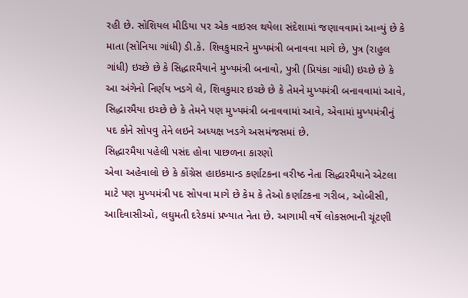રહી છે. સોશિયલ મીડિયા પર એક વાઇરલ થયેલા સંદેશામાં જણાવવામાં આવ્યું છે કે માતા (સોનિયા ગાંધી) ડી.કે. શિવકુમારને મુખ્યમંત્રી બનાવવા માગે છે, પુત્ર (રાહુલ ગાંધી) ઇચ્છે છે કે સિદ્ધારમૈયાને મુખ્યમંત્રી બનાવો, પુત્રી (પ્રિયંકા ગાંધી) ઇચ્છે છે કે આ અંગેનો નિર્ણય ખડગે લે, શિવકુમાર ઇચ્છે છે કે તેમને મુખ્યમંત્રી બનાવવામાં આવે, સિદ્ધારમૈયા ઇચ્છે છે કે તેમને પણ મુખ્યમંત્રી બનાવવામાં આવે, એવામાં મુખ્યમંત્રીનું પદ કોને સોપવુ તેને લઇને અધ્યક્ષ ખડગે અસમંજસમાં છે.
સિદ્ધારમૈયા પહેલી પસંદ હોવા પાછળના કારણો
એવા અહેવાલો છે કે કોંગ્રેસ હાઇકમાન્ડ કર્ણાટકના વરીષ્ઠ નેતા સિદ્ધારમૈયાને એટલા માટે પણ મુખ્યમંત્રી પદ સોપવા માગે છે કેમ કે તેઓ કર્ણાટકના ગરીબ, ઓબીસી, આદિવાસીઓ, લઘુમતી દરેકમાં પ્રખ્યાત નેતા છે. આગામી વર્ષે લોકસભાની ચૂંટણી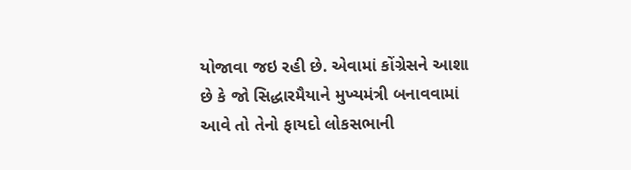યોજાવા જઇ રહી છે. એવામાં કોંગ્રેસને આશા છે કે જો સિદ્ધારમૈયાને મુખ્યમંત્રી બનાવવામાં આવે તો તેનો ફાયદો લોકસભાની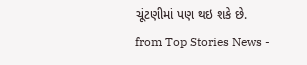ચૂંટણીમાં પણ થઇ શકે છે.
from Top Stories News -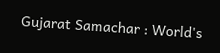Gujarat Samachar : World's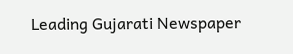Leading Gujarati Newspaper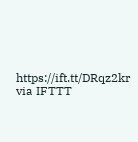https://ift.tt/DRqz2kr
via IFTTT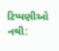ટિપ્પણીઓ નથી: